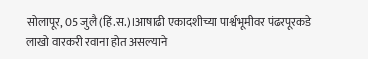सोलापूर, 05 जुलै (हिं.स.)।आषाढी एकादशीच्या पार्श्वभूमीवर पंढरपूरकडे लाखो वारकरी रवाना होत असल्याने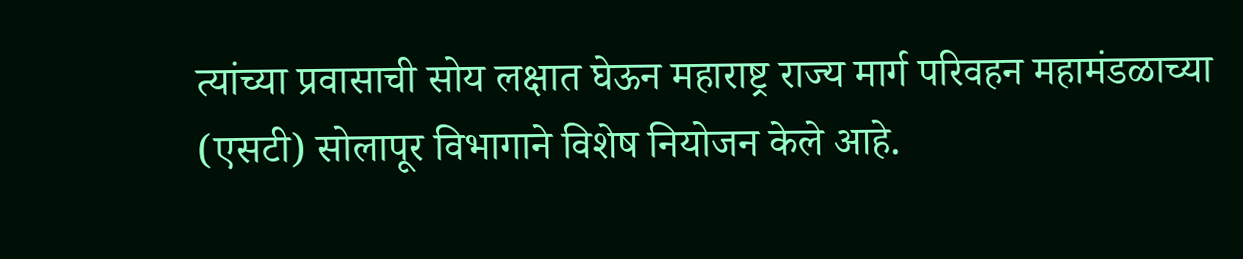त्यांच्या प्रवासाची सोय लक्षात घेऊन महाराष्ट्र राज्य मार्ग परिवहन महामंडळाच्या (एसटी) सोलापूर विभागाने विशेष नियोजन केले आहे.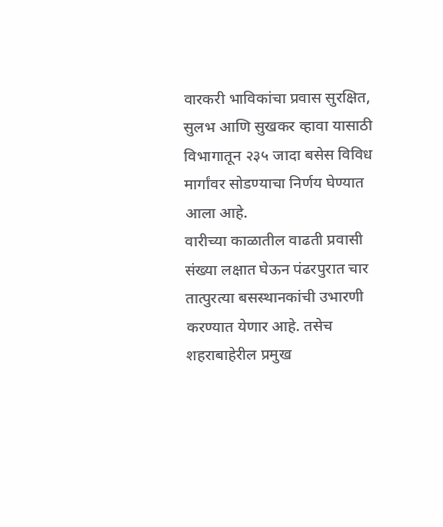वारकरी भाविकांचा प्रवास सुरक्षित, सुलभ आणि सुखकर व्हावा यासाठी विभागातून २३५ जादा बसेस विविध मार्गांवर सोडण्याचा निर्णय घेण्यात आला आहे.
वारीच्या काळातील वाढती प्रवासी संख्या लक्षात घेऊन पंढरपुरात चार तात्पुरत्या बसस्थानकांची उभारणी करण्यात येणार आहे. तसेच शहराबाहेरील प्रमुख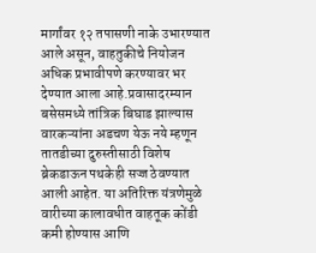मार्गांवर १२ तपासणी नाके उभारण्यात आले असून, वाहतुकीचे नियोजन अधिक प्रभावीपणे करण्यावर भर देण्यात आला आहे.प्रवासादरम्यान बसेसमध्ये तांत्रिक बिघाड झाल्यास वारकऱ्यांना अडचण येऊ नये म्हणून तातडीच्या दुरुस्तीसाठी विशेष ब्रेकडाऊन पथकेही सज्ज ठेवण्यात आली आहेत. या अतिरिक्त यंत्रणेमुळे वारीच्या कालावधीत वाहतूक कोंडी कमी होण्यास आणि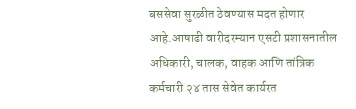बससेवा सुरळीत ठेवण्यास मदत होणार आहे.आषाढी वारीदरम्यान एसटी प्रशासनातील अधिकारी, चालक, वाहक आणि तांत्रिक कर्मचारी २४ तास सेवेत कार्यरत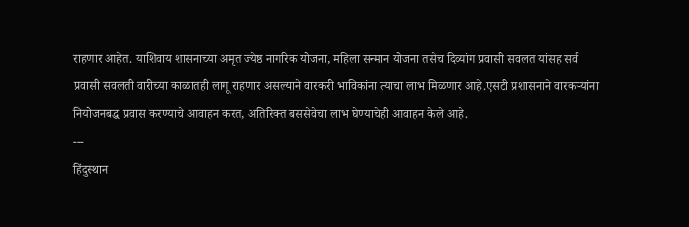राहणार आहेत. याशिवाय शासनाच्या अमृत ज्येष्ठ नागरिक योजना, महिला सन्मान योजना तसेच दिव्यांग प्रवासी सवलत यांसह सर्व प्रवासी सवलती वारीच्या काळातही लागू राहणार असल्याने वारकरी भाविकांना त्याचा लाभ मिळणार आहे.एसटी प्रशासनाने वारकऱ्यांना नियोजनबद्ध प्रवास करण्याचे आवाहन करत, अतिरिक्त बससेवेचा लाभ घेण्याचेही आवाहन केले आहे.
---
हिंदुस्थान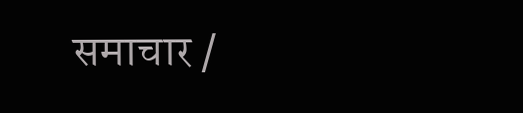समाचार /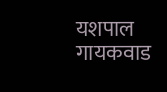यशपाल गायकवाड